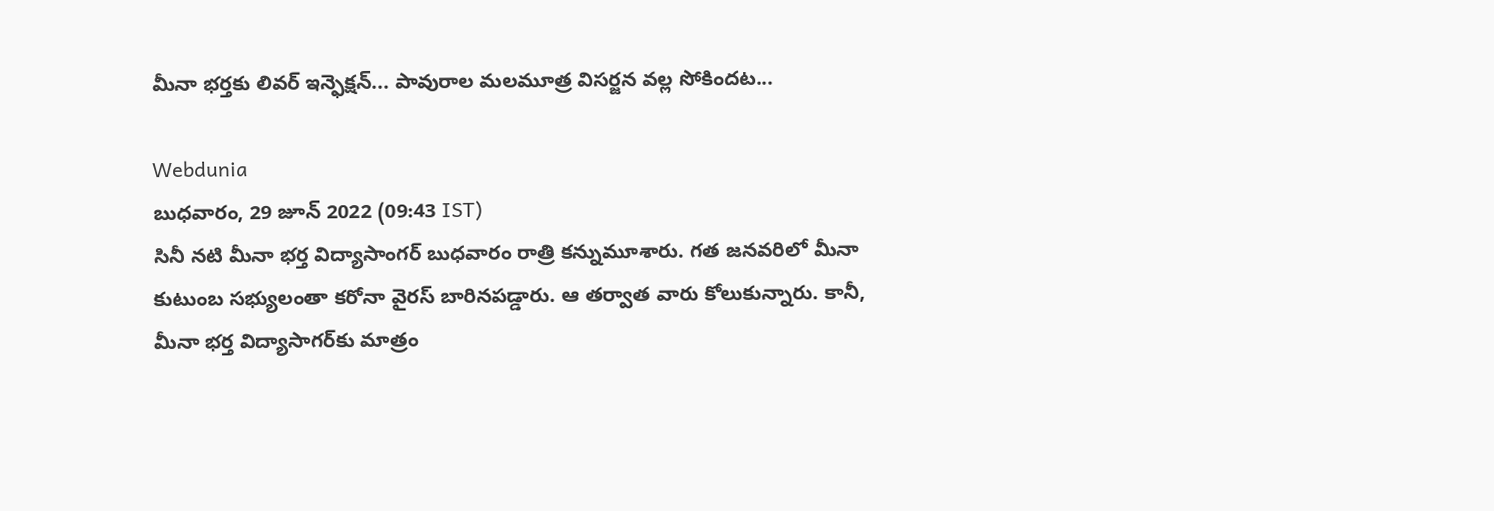మీనా భర్తకు లివర్ ఇన్ఫెక్షన్... పావురాల మలమూత్ర విసర్జన వల్ల సోకిందట...

Webdunia
బుధవారం, 29 జూన్ 2022 (09:43 IST)
సినీ నటి మీనా భర్త విద్యాసాంగర్ బుధవారం రాత్రి కన్నుమూశారు. గత జనవరిలో మీనా కుటుంబ సభ్యులంతా కరోనా వైరస్ బారినపడ్డారు. ఆ తర్వాత వారు కోలుకున్నారు. కానీ, మీనా భర్త విద్యాసాగర్‌కు మాత్రం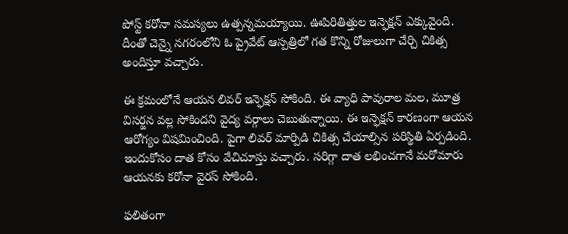పోస్ట్ కరోనా సమస్యలు ఉత్పన్నమయ్యాయి. ఊపిరితిత్తుల ఇన్ఫెక్షన్ ఎక్కువైంది. దీంతో చెన్నై నగరంలోని ఓ ప్రైవేట్ ఆస్పత్రిలో గత కొన్ని రోజులుగా చేర్చి చికిత్స అందిస్తూ వచ్చారు.

ఈ క్రమంలోనే ఆయన లివర్ ఇన్ఫెక్షన్ సోకింది. ఈ వ్యాధి పావురాల మల, మూత్ర విసర్జన వల్ల సోకిందని వైద్య వర్గాలు చెబుతున్నాయి. ఈ ఇన్ఫెక్షన్ కారణంగా ఆయన ఆరోగ్యం విషమించింది. పైగా లివర్ మార్పిడి చికిత్స చేయాల్సిన పరిస్థితి ఏర్పడింది. ఇందుకోసం దాత కోసం వేచిచూస్తు వచ్చారు. సరిగ్గా దాత లభించగానే మరోమారు ఆయనకు కరోనా వైరస్ సోకింది.

ఫలితంగా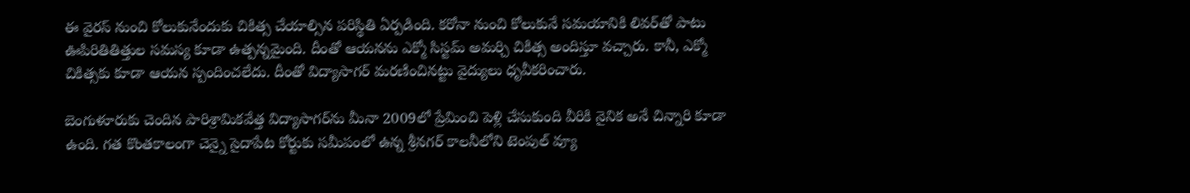ఈ వైరస్‌ నుంచి కోలుకునేందుకు చికిత్స చేయాల్సిన పరిస్థితి ఏర్పడింది. కరోనా నుంచి కోలుకునే సమయానికి లివర్‌తో పాటు ఊపిరితితిత్తుల సమస్య కూడా ఉత్పన్నమైంది. దీంతో ఆయనను ఎక్మో సిస్టమ్‌ అమర్చి చికిత్స అందిస్తూ వచ్చారు. కానీ, ఎక్మో చికిత్సకు కూడా ఆయన స్పందించలేదు. దీంతో విద్యాసాగర్ మరణించినట్టు వైద్యులు ధృవీకరించారు.

బెంగుళూరుకు చెందిన పారిశ్రామికవేత్త విద్యాసాగర్‌ను మీనా 2009లో ప్రేమించి పెళ్లి చేసుకుంది వీరికి నైనిక అనే చిన్నారి కూడా ఉంది. గత కొంతకాలంగా చెన్నై సైదాపేట కోర్టుకు సమీపంలో ఉన్న శ్రీనగర్ కాలనీలోని టెంపుల్ వ్యూ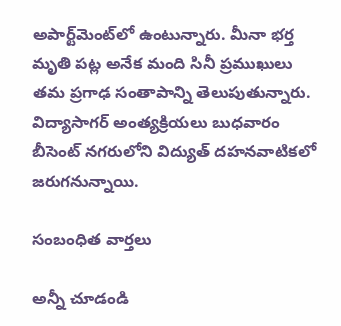అపార్ట్‌మెంట్‌లో ఉంటున్నారు. మీనా భర్త మృతి పట్ల అనేక మంది సినీ ప్రముఖులు తమ ప్రగాఢ సంతాపాన్ని తెలుపుతున్నారు. విద్యాసాగర్ అంత్యక్రియలు బుధవారం బీసెంట్ నగరులోని విద్యుత్ దహనవాటికలో జరుగనున్నాయి.

సంబంధిత వార్తలు

అన్నీ చూడండి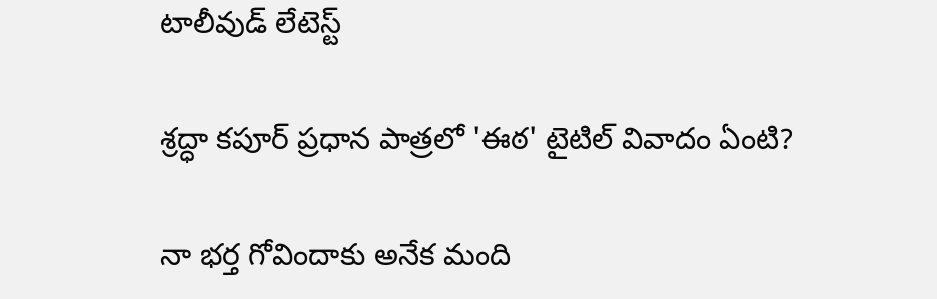టాలీవుడ్ లేటెస్ట్

శ్రద్ధా కపూర్ ప్రధాన పాత్రలో 'ఈఠ' టైటిల్ వివాదం ఏంటి?

నా భర్త గోవిందాకు అనేక మంది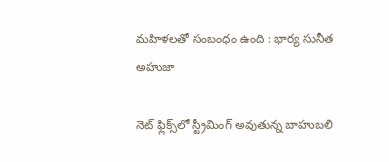మహిళలతో సంబంధం ఉంది : భార్య సునీత అహుజా

నెట్ ఫ్లిక్స్‌లో స్ట్రీమింగ్ అవుతున్న బాహుబలి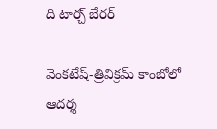ది టార్చ్ బేరర్

వెంకటేష్-త్రివిక్రమ్ కాంబోలో ఆదర్శ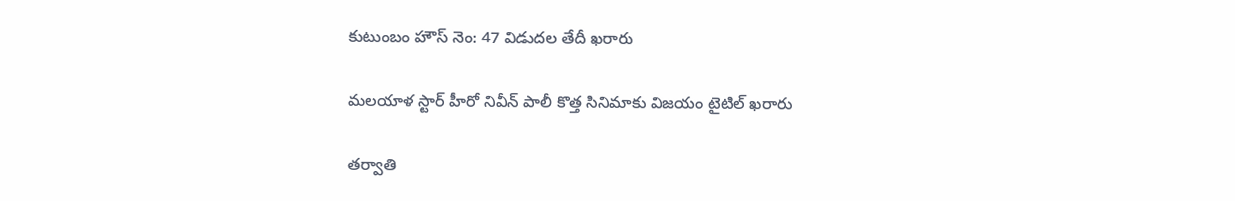కుటుంబం హౌస్ నెం: 47 విడుదల తేదీ ఖరారు

మలయాళ స్టార్ హీరో నివీన్ పాలీ కొత్త సినిమాకు విజయం టైటిల్ ఖరారు

తర్వాతి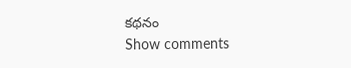కథనం
Show comments